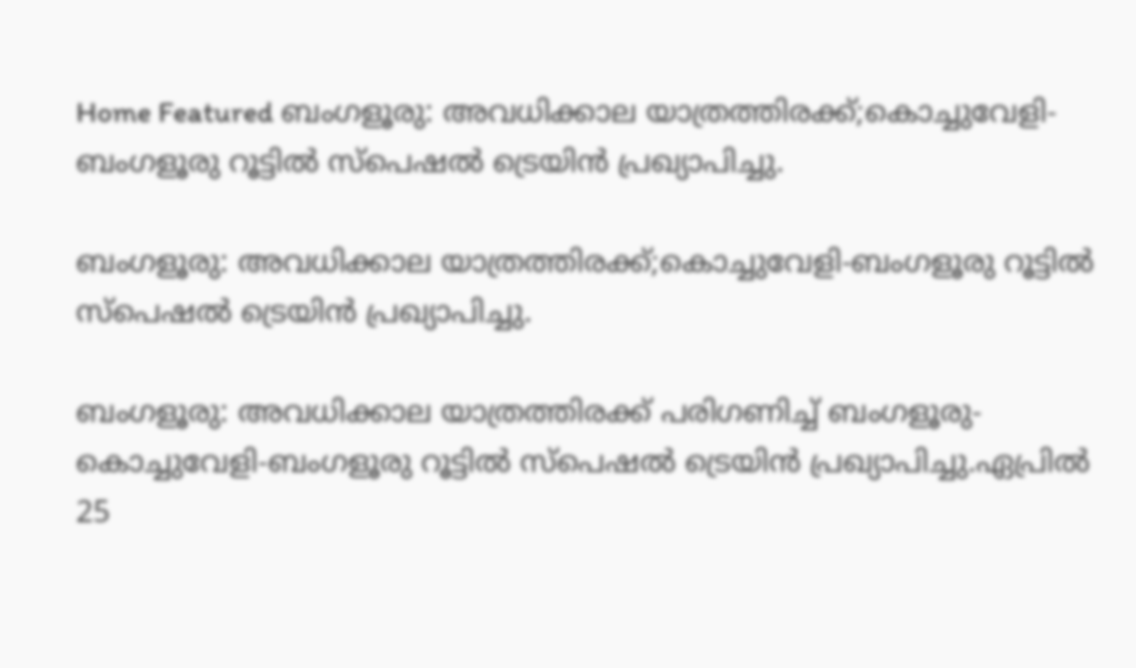Home Featured ബംഗളൂരു: അവധിക്കാല യാത്രത്തിരക്ക്;കൊച്ചുവേളി-ബംഗളൂരു റൂട്ടില്‍ സ്പെഷല്‍ ട്രെയിന്‍ പ്രഖ്യാപിച്ചു.

ബംഗളൂരു: അവധിക്കാല യാത്രത്തിരക്ക്;കൊച്ചുവേളി-ബംഗളൂരു റൂട്ടില്‍ സ്പെഷല്‍ ട്രെയിന്‍ പ്രഖ്യാപിച്ചു.

ബംഗളൂരു: അവധിക്കാല യാത്രത്തിരക്ക് പരിഗണിച്ച്‌ ബംഗളൂരു- കൊച്ചുവേളി-ബംഗളൂരു റൂട്ടില്‍ സ്പെഷല്‍ ട്രെയിന്‍ പ്രഖ്യാപിച്ചു.ഏപ്രില്‍ 25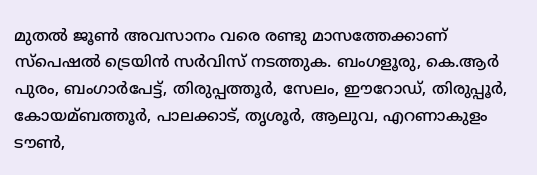മുതല്‍ ജൂണ്‍ അവസാനം വരെ രണ്ടു മാസത്തേക്കാണ് സ്പെഷല്‍ ട്രെയിന്‍ സര്‍വിസ് നടത്തുക. ബംഗളൂരു, കെ.ആര്‍ പുരം, ബംഗാര്‍പേട്ട്, തിരുപ്പത്തൂര്‍, സേലം, ഈറോഡ്, തിരുപ്പൂര്‍, കോയമ്ബത്തൂര്‍, പാലക്കാട്, തൃശൂര്‍, ആലുവ, എറണാകുളം ടൗണ്‍,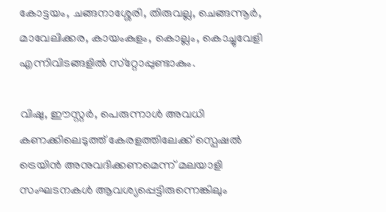കോട്ടയം, ചങ്ങനാശ്ശേരി, തിരുവല്ല, ചെങ്ങന്നൂര്‍, മാവേലിക്കര, കായംകുളം, കൊല്ലം, കൊച്ചുവേളി എന്നിവിടങ്ങളില്‍ സ്‌റ്റോപ്പുണ്ടാകും.

വിഷു, ഈസ്റ്റര്‍, പെരുന്നാള്‍ അവധി കണക്കിലെടുത്ത് കേരളത്തിലേക്ക് സ്പെഷല്‍ ട്രെയിന്‍ അനുവദിക്കണമെന്ന് മലയാളി സംഘടനകള്‍ ആവശ്യപ്പെട്ടിരുന്നെങ്കിലും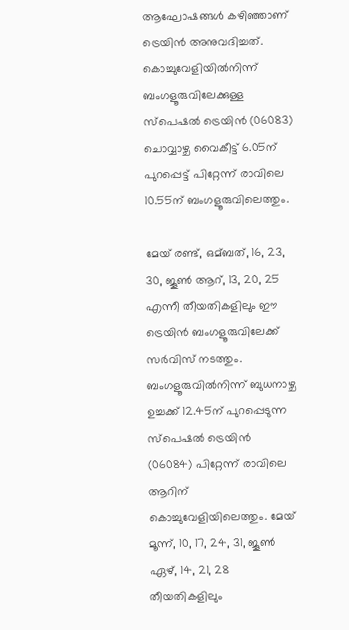ആഘോഷങ്ങള്‍ കഴിഞ്ഞാണ് ട്രെയിന്‍ അനുവദിച്ചത്. കൊച്ചുവേളിയില്‍നിന്ന് ബംഗളൂരുവിലേക്കുള്ള സ്പെഷല്‍ ട്രെയിന്‍ (06083) ചൊവ്വാഴ്ച വൈകീട്ട് 6.05ന് പുറപ്പെട്ട് പിറ്റേന്ന് രാവിലെ 10.55ന് ബംഗളൂരുവിലെത്തും.

മേയ് രണ്ട്, ഒമ്ബത്, 16, 23, 30, ജൂണ്‍ ആറ്, 13, 20, 25 എന്നീ തീയതികളിലും ഈ ട്രെയിന്‍ ബംഗളൂരുവിലേക്ക് സര്‍വിസ് നടത്തും. ബംഗളൂരുവില്‍നിന്ന് ബുധനാഴ്ച ഉച്ചക്ക് 12.45ന് പുറപ്പെടുന്ന സ്പെഷല്‍ ട്രെയിന്‍ (06084) പിറ്റേന്ന് രാവിലെ ആറിന് കൊച്ചുവേളിയിലെത്തും. മേയ് മൂന്ന്, 10, 17, 24, 31, ജൂണ്‍ ഏഴ്, 14, 21, 28 തീയതികളിലും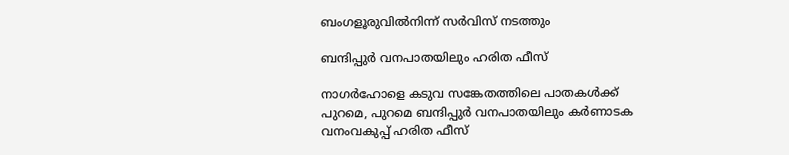ബംഗളൂരുവില്‍നിന്ന് സര്‍വിസ് നടത്തും

ബന്ദിപ്പുര്‍ വനപാതയിലും ഹരിത ഫീസ്

നാഗര്‍ഹോളെ കടുവ സങ്കേതത്തിലെ പാതകള്‍ക്ക് പുറമെ, പുറമെ ബന്ദിപ്പുര്‍ വനപാതയിലും കര്‍ണാടക വനംവകുപ്പ് ഹരിത ഫീസ്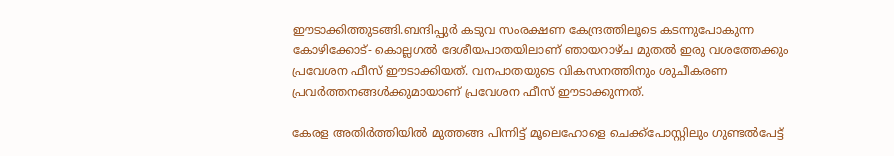ഈടാക്കിത്തുടങ്ങി.ബന്ദിപ്പുര്‍ കടുവ സംരക്ഷണ കേന്ദ്രത്തിലൂടെ കടന്നുപോകുന്ന കോഴിക്കോട്- കൊല്ലഗല്‍ ദേശീയപാതയിലാണ് ഞായറാഴ്ച മുതല്‍ ഇരു വശത്തേക്കും പ്രവേശന ഫീസ് ഈടാക്കിയത്. വനപാതയുടെ വികസനത്തിനും ശുചീകരണ പ്രവര്‍ത്തനങ്ങള്‍ക്കുമായാണ് പ്രവേശന ഫീസ് ഈടാക്കുന്നത്.

കേരള അതിര്‍ത്തിയില്‍ മുത്തങ്ങ പിന്നിട്ട് മൂലെഹോളെ ചെക്ക്പോസ്റ്റിലും ഗുണ്ടല്‍പേട്ട്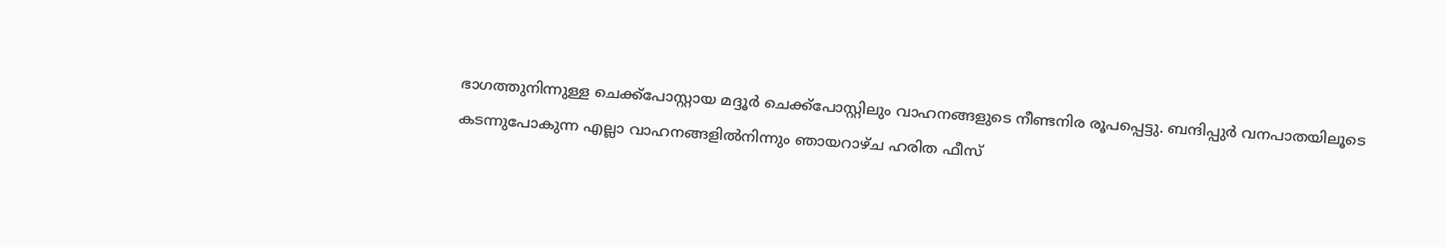ഭാഗത്തുനിന്നുള്ള ചെക്ക്പോസ്റ്റായ മദ്ദൂര്‍ ചെക്ക്പോസ്റ്റിലും വാഹനങ്ങളുടെ നീണ്ടനിര രൂപപ്പെട്ടു. ബന്ദിപ്പുര്‍ വനപാതയിലൂടെ കടന്നുപോകുന്ന എല്ലാ വാഹനങ്ങളില്‍നിന്നും ഞായറാഴ്ച ഹരിത ഫീസ്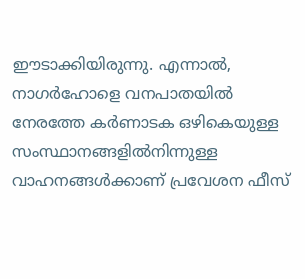ഈടാക്കിയിരുന്നു. എന്നാല്‍, നാഗര്‍ഹോളെ വനപാതയില്‍ നേരത്തേ കര്‍ണാടക ഒഴികെയുള്ള സംസ്ഥാനങ്ങളില്‍നിന്നുള്ള വാഹനങ്ങള്‍ക്കാണ് പ്രവേശന ഫീസ്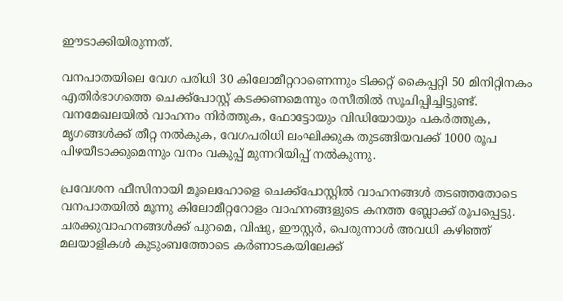ഈടാക്കിയിരുന്നത്.

വനപാതയിലെ വേഗ പരിധി 30 കിലോമീറ്ററാണെന്നും ടിക്കറ്റ് കൈപ്പറ്റി 50 മിനിറ്റിനകം എതിര്‍ഭാഗത്തെ ചെക്ക്പോസ്റ്റ് കടക്കണമെന്നും രസീതില്‍ സൂചിപ്പിച്ചിട്ടുണ്ട്. വനമേഖലയില്‍ വാഹനം നിര്‍ത്തുക, ഫോട്ടോയും വിഡിയോയും പകര്‍ത്തുക, മൃഗങ്ങള്‍ക്ക് തീറ്റ നല്‍കുക, വേഗപരിധി ലംഘിക്കുക തുടങ്ങിയവക്ക് 1000 രൂപ പിഴയീടാക്കുമെന്നും വനം വകുപ്പ് മുന്നറിയിപ്പ് നല്‍കുന്നു.

പ്രവേശന ഫീസിനായി മൂലെഹോളെ ചെക്ക്പോസ്റ്റില്‍ വാഹനങ്ങള്‍ തടഞ്ഞതോടെ വനപാതയില്‍ മൂന്നു കിലോമീറ്ററോളം വാഹനങ്ങളുടെ കനത്ത ബ്ലോക്ക് രൂപപ്പെട്ടു. ചരക്കുവാഹനങ്ങള്‍ക്ക് പുറമെ, വിഷു, ഈസ്റ്റര്‍, പെരുന്നാള്‍ അവധി കഴിഞ്ഞ് മലയാളികള്‍ കുടുംബത്തോടെ കര്‍ണാടകയിലേക്ക്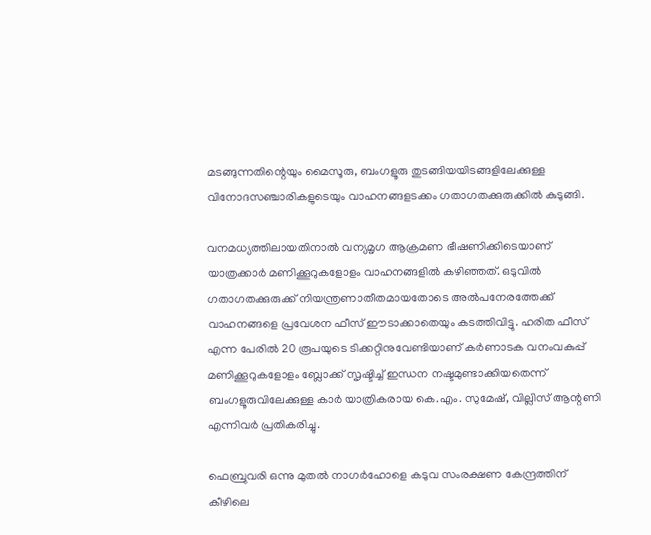മടങ്ങുന്നതിന്റെയും മൈസൂരു, ബംഗളൂരു തുടങ്ങിയയിടങ്ങളിലേക്കുള്ള വിനോദസഞ്ചാരികളുടെയും വാഹനങ്ങളടക്കം ഗതാഗതക്കുരുക്കില്‍ കുടുങ്ങി.

വനമധ്യത്തിലായതിനാല്‍ വന്യമൃഗ ആക്രമണ ഭീഷണിക്കിടെയാണ് യാത്രക്കാര്‍ മണിക്കൂറുകളോളം വാഹനങ്ങളില്‍ കഴിഞ്ഞത്. ഒടുവില്‍ ഗതാഗതക്കുരുക്ക് നിയന്ത്രണാതീതമായതോടെ അല്‍പനേരത്തേക്ക് വാഹനങ്ങളെ പ്രവേശന ഫീസ് ഈടാക്കാതെയും കടത്തിവിട്ടു. ഹരിത ഫീസ് എന്ന പേരില്‍ 20 രൂപയുടെ ടിക്കറ്റിനുവേണ്ടിയാണ് കര്‍ണാടക വനംവകുപ്പ് മണിക്കൂറുകളോളം ബ്ലോക്ക് സൃഷ്ടിച്ച്‌ ഇന്ധന നഷ്ടമുണ്ടാക്കിയതെന്ന് ബംഗളൂരുവിലേക്കുള്ള കാര്‍ യാത്രികരായ കെ.എം. സുമേഷ്, വില്ലിസ് ആന്റണി എന്നിവര്‍ പ്രതികരിച്ചു.

ഫെബ്രുവരി ഒന്നു മുതല്‍ നാഗര്‍ഹോളെ കടുവ സംരക്ഷണ കേന്ദ്രത്തിന് കീഴിലെ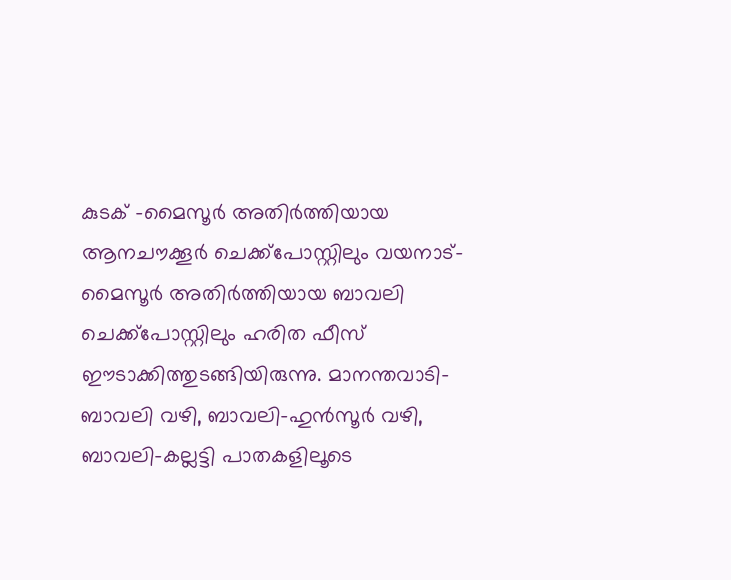കുടക് -മൈസൂര്‍ അതിര്‍ത്തിയായ ആനചൗക്കൂര്‍ ചെക്ക്പോസ്റ്റിലും വയനാട്-മൈസൂര്‍ അതിര്‍ത്തിയായ ബാവലി ചെക്ക്പോസ്റ്റിലും ഹരിത ഫീസ് ഈടാക്കിത്തുടങ്ങിയിരുന്നു. മാനന്തവാടി-ബാവലി വഴി, ബാവലി-ഹുന്‍സൂര്‍ വഴി, ബാവലി-കല്ലട്ടി പാതകളിലൂടെ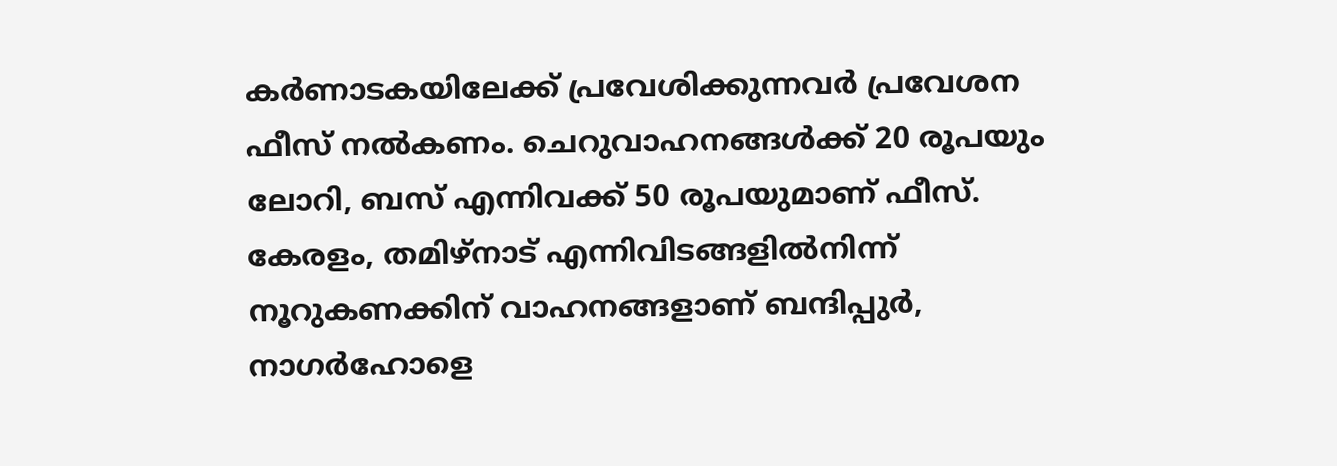കര്‍ണാടകയിലേക്ക് പ്രവേശിക്കുന്നവര്‍ പ്രവേശന ഫീസ് നല്‍കണം. ചെറുവാഹനങ്ങള്‍ക്ക് 20 രൂപയും ലോറി, ബസ് എന്നിവക്ക് 50 രൂപയുമാണ് ഫീസ്. കേരളം, തമിഴ്നാട് എന്നിവിടങ്ങളില്‍നിന്ന് നൂറുകണക്കിന് വാഹനങ്ങളാണ് ബന്ദിപ്പുര്‍, നാഗര്‍ഹോളെ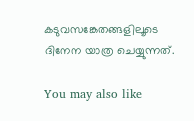കടുവസങ്കേതങ്ങളിലൂടെ ദിനേന യാത്ര ചെയ്യുന്നത്.

You may also like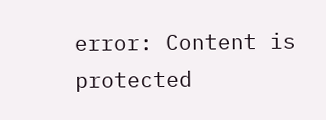error: Content is protected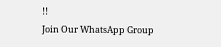!!
Join Our WhatsApp Group